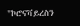"ኮሮናቫይረስን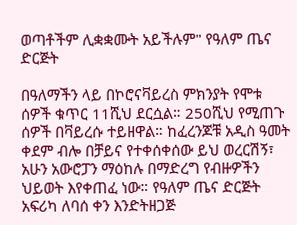ወጣቶችም ሊቋቋሙት አይችሉም" የዓለም ጤና ድርጅት

በዓለማችን ላይ በኮሮናቫይረስ ምክንያት የሞቱ ሰዎች ቁጥር 11ሺህ ደርሷል። 250ሺህ የሚጠጉ ሰዎች በቫይረሱ ተይዘዋል። ከፈረንጆቹ አዲስ ዓመት ቀደም ብሎ በቻይና የተቀሰቀሰው ይህ ወረርሽኝ፣ አሁን አውሮፓን ማዕከሉ በማድረግ የብዙዎችን ህይወት እየቀጠፈ ነው። የዓለም ጤና ድርጅት አፍሪካ ለባሰ ቀን እንድትዘጋጅ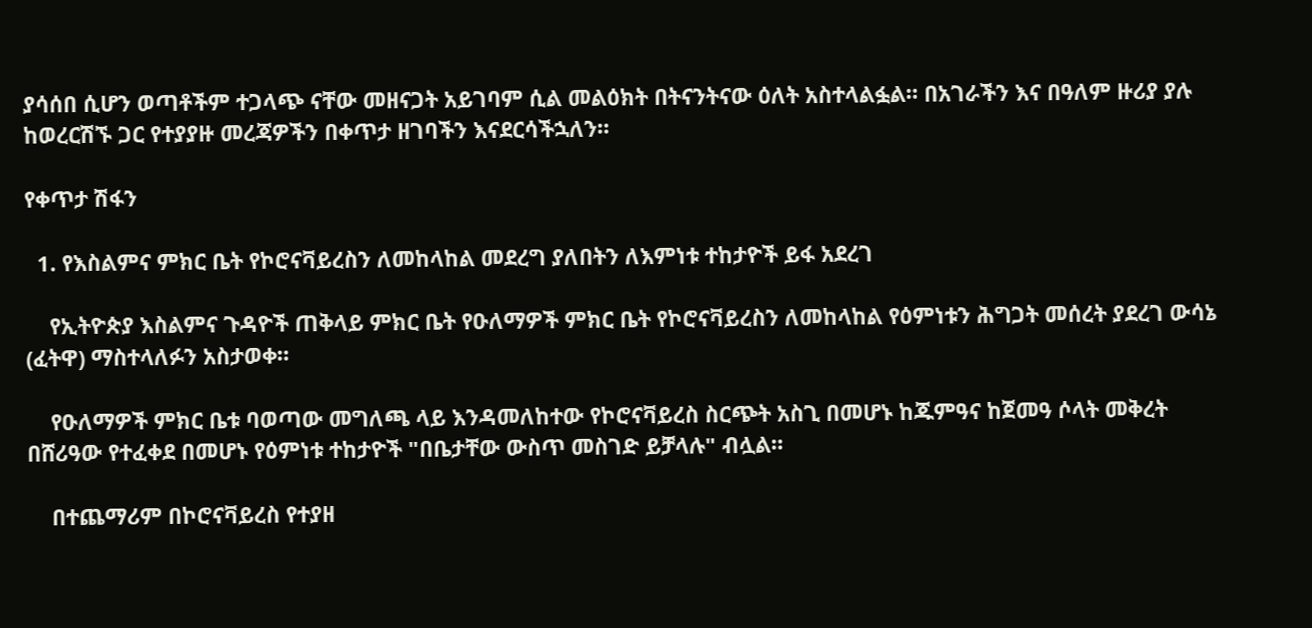ያሳሰበ ሲሆን ወጣቶችም ተጋላጭ ናቸው መዘናጋት አይገባም ሲል መልዕክት በትናንትናው ዕለት አስተላልፏል። በአገራችን እና በዓለም ዙሪያ ያሉ ከወረርሽኙ ጋር የተያያዙ መረጃዎችን በቀጥታ ዘገባችን እናደርሳችኋለን።

የቀጥታ ሽፋን

  1. የእስልምና ምክር ቤት የኮሮናቫይረስን ለመከላከል መደረግ ያለበትን ለእምነቱ ተከታዮች ይፋ አደረገ

    የኢትዮጵያ እስልምና ጉዳዮች ጠቅላይ ምክር ቤት የዑለማዎች ምክር ቤት የኮሮናቫይረስን ለመከላከል የዕምነቱን ሕግጋት መሰረት ያደረገ ውሳኔ (ፈትዋ) ማስተላለፉን አስታወቀ።

    የዑለማዎች ምክር ቤቱ ባወጣው መግለጫ ላይ እንዳመለከተው የኮሮናቫይረስ ስርጭት አስጊ በመሆኑ ከጁምዓና ከጀመዓ ሶላት መቅረት በሸሪዓው የተፈቀደ በመሆኑ የዕምነቱ ተከታዮች "በቤታቸው ውስጥ መስገድ ይቻላሉ" ብሏል።

    በተጨማሪም በኮሮናቫይረስ የተያዘ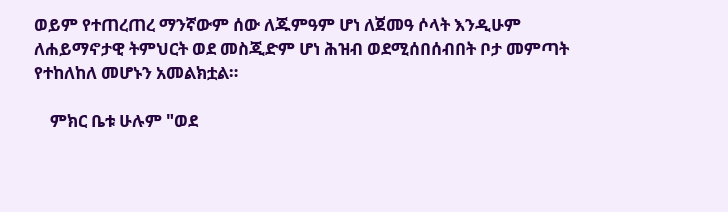ወይም የተጠረጠረ ማንኛውም ሰው ለጁምዓም ሆነ ለጀመዓ ሶላት እንዲሁም ለሐይማኖታዊ ትምህርት ወደ መስጂድም ሆነ ሕዝብ ወደሚሰበሰብበት ቦታ መምጣት የተከለከለ መሆኑን አመልክቷል።

    ምክር ቤቱ ሁሉም "ወደ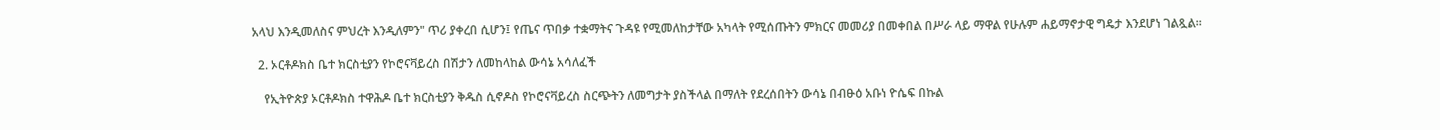አላህ እንዲመለስና ምህረት እንዲለምን" ጥሪ ያቀረበ ሲሆን፤ የጤና ጥበቃ ተቋማትና ጉዳዩ የሚመለከታቸው አካላት የሚሰጡትን ምክርና መመሪያ በመቀበል በሥራ ላይ ማዋል የሁሉም ሐይማኖታዊ ግዴታ እንደሆነ ገልጿል።

  2. ኦርቶዶክስ ቤተ ክርስቲያን የኮሮናቫይረስ በሽታን ለመከላከል ውሳኔ አሳለፈች

    የኢትዮጵያ ኦርቶዶክስ ተዋሕዶ ቤተ ክርስቲያን ቅዱስ ሲኖዶስ የኮሮናቫይረስ ስርጭትን ለመግታት ያስችላል በማለት የደረሰበትን ውሳኔ በብፁዕ አቡነ ዮሴፍ በኩል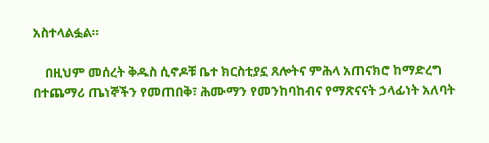አስተላልፏል።

    በዚህም መሰረት ቅዱስ ሲኖዶቹ ቤተ ክርስቲያኗ ጸሎትና ምሕላ አጠናክሮ ከማድረግ በተጨማሪ ጤነኞችን የመጠበቅ፣ ሕሙማን የመንከባከብና የማጽናናት ኃላፊነት አለባት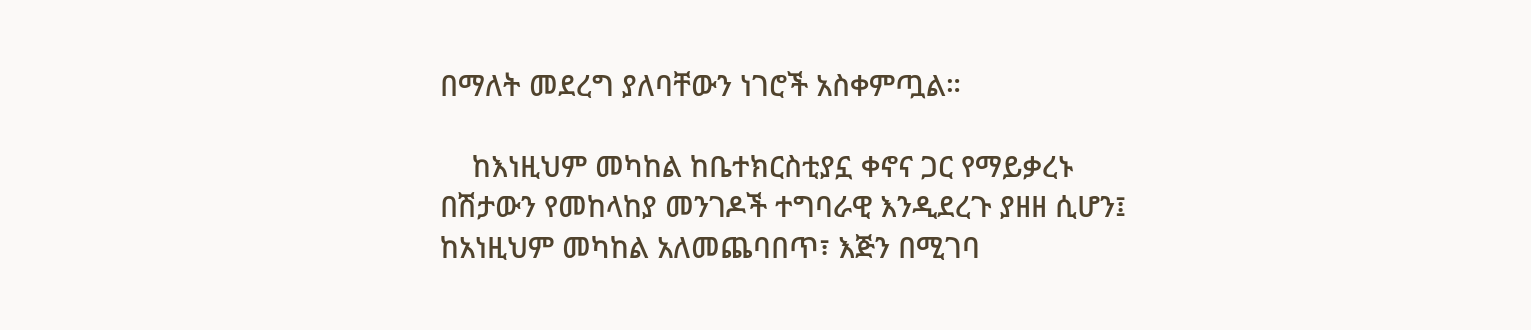በማለት መደረግ ያለባቸውን ነገሮች አስቀምጧል።

    ከእነዚህም መካከል ከቤተክርስቲያኗ ቀኖና ጋር የማይቃረኑ በሽታውን የመከላከያ መንገዶች ተግባራዊ እንዲደረጉ ያዘዘ ሲሆን፤ ከአነዚህም መካከል አለመጨባበጥ፣ እጅን በሚገባ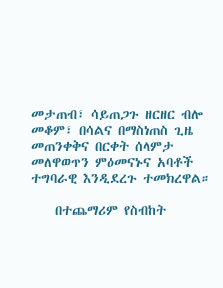መታጠብ፣ ሳይጠጋጉ ዘርዘር ብሎ መቆም፣ በሳልና በማስነጠስ ጊዜ መጠንቀቅና በርቀት ሰላምታ መለዋወጥን ምዕመናኑና አባቶች ተግባራዊ እንዲደረጉ ተመክረዋል።

    በተጨማሪም የስብከት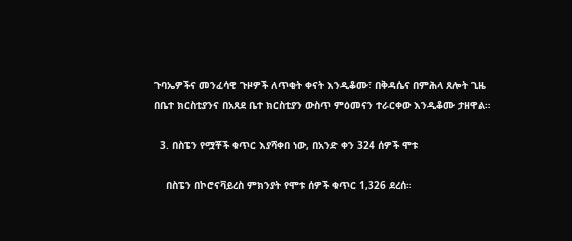ጉባኤዎችና መንፈሳዊ ጉዞዎች ለጥቂት ቀናት እንዲቆሙ፣ በቅዳሴና በምሕላ ጸሎት ጊዜ በቤተ ክርስቲያንና በአጸደ ቤተ ክርስቲያን ውስጥ ምዕመናን ተራርቀው እንዲቆሙ ታዘዋል።

  3. በስፔን የሟቾች ቁጥር እያሻቀበ ነው, በአንድ ቀን 324 ሰዎች ሞቱ

    በስፔን በኮሮናቫይረስ ምክንያት የሞቱ ሰዎች ቁጥር 1,326 ደረሰ።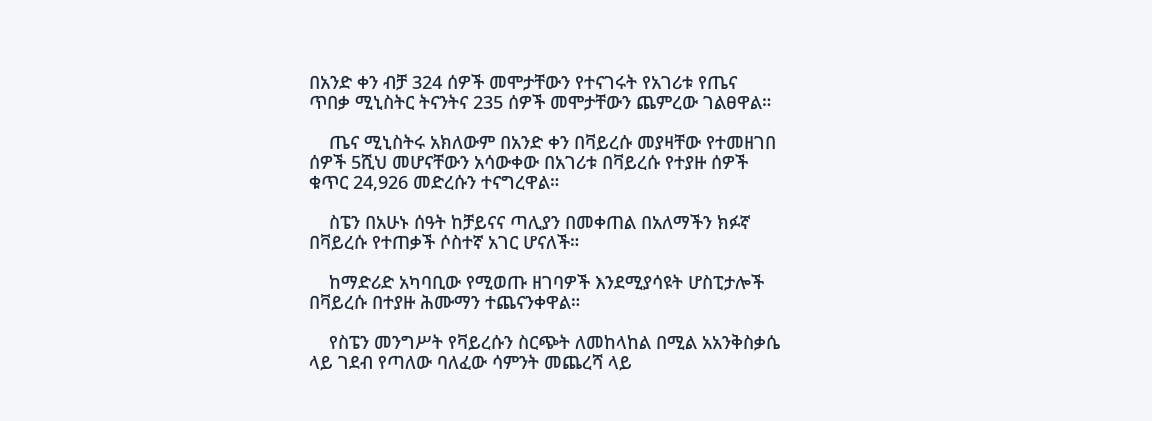በአንድ ቀን ብቻ 324 ሰዎች መሞታቸውን የተናገሩት የአገሪቱ የጤና ጥበቃ ሚኒስትር ትናንትና 235 ሰዎች መሞታቸውን ጨምረው ገልፀዋል።

    ጤና ሚኒስትሩ አክለውም በአንድ ቀን በቫይረሱ መያዛቸው የተመዘገበ ሰዎች 5ሺህ መሆናቸውን አሳውቀው በአገሪቱ በቫይረሱ የተያዙ ሰዎች ቁጥር 24,926 መድረሱን ተናግረዋል።

    ስፔን በአሁኑ ሰዓት ከቻይናና ጣሊያን በመቀጠል በአለማችን ክፉኛ በቫይረሱ የተጠቃች ሶስተኛ አገር ሆናለች።

    ከማድሪድ አካባቢው የሚወጡ ዘገባዎች እንደሚያሳዩት ሆስፒታሎች በቫይረሱ በተያዙ ሕሙማን ተጨናንቀዋል።

    የስፔን መንግሥት የቫይረሱን ስርጭት ለመከላከል በሚል አአንቅስቃሴ ላይ ገደብ የጣለው ባለፈው ሳምንት መጨረሻ ላይ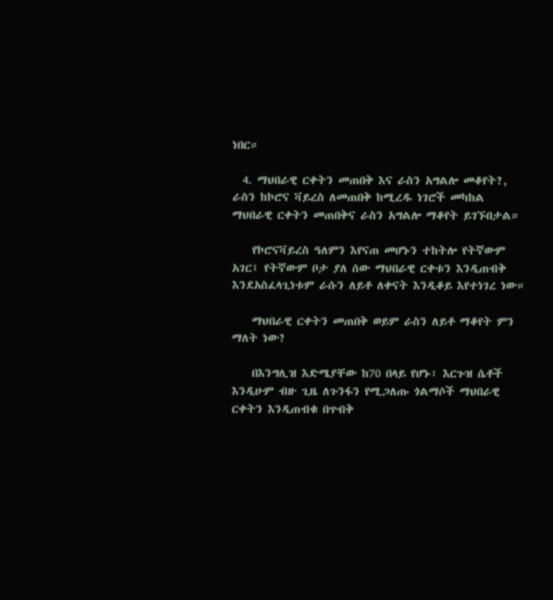ነበር።

  4. ማህበራዊ ርቀትን መጠበቅ እና ራስን አግልሎ መቆየት?, ራስን ከኮሮና ቫይረስ ለመጠበቅ ከሚረዱ ነገሮች መካከል ማህበራዊ ርቀትን መጠበቅና ራስን አግልሎ ማቆየት ይገኙበታል።

    የኮሮናቫይረስ ዓለምን እየናጠ መሆኑን ተከትሎ የትኛውም አገር፤ የትኛውም ቦታ ያለ ሰው ማህበራዊ ርቀቱን እንዲጠብቅ እንደአስፈላጊነቱም ራሱን ለይቶ ለቀናት እንዲቆይ እየተነገረ ነው።

    ማህበራዊ ርቀትን መጠበቅ ወይም ራስን ለይቶ ማቆየት ምን ማለት ነው?

    በእንግሊዝ እድሜያቸው ከ70 በላይ የሆኑ፣ እርጉዝ ሴቶች እንዲሁም ብዙ ጊዜ ለጉንፋን የሚጋለጡ ጎልማሶች ማህበራዊ ርቀትን እንዲጠብቁ በጥብቅ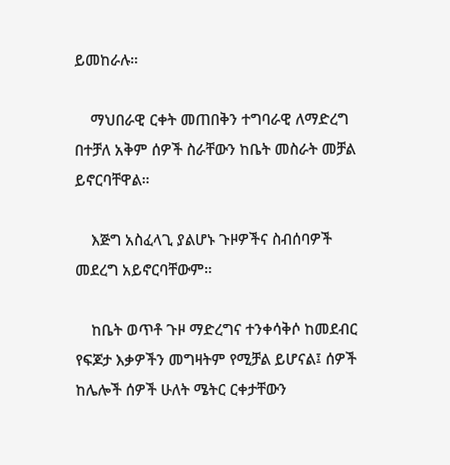ይመከራሉ።

    ማህበራዊ ርቀት መጠበቅን ተግባራዊ ለማድረግ በተቻለ አቅም ሰዎች ስራቸውን ከቤት መስራት መቻል ይኖርባቸዋል።

    እጅግ አስፈላጊ ያልሆኑ ጉዞዎችና ስብሰባዎች መደረግ አይኖርባቸውም።

    ከቤት ወጥቶ ጉዞ ማድረግና ተንቀሳቅሶ ከመደብር የፍጆታ እቃዎችን መግዛትም የሚቻል ይሆናል፤ ሰዎች ከሌሎች ሰዎች ሁለት ሜትር ርቀታቸውን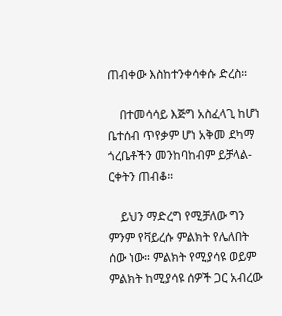ጠብቀው እስከተንቀሳቀሱ ድረስ።

    በተመሳሳይ እጅግ አስፈላጊ ከሆነ ቤተሰብ ጥየቃም ሆነ አቅመ ደካማ ጎረቤቶችን መንከባከብም ይቻላል- ርቀትን ጠብቆ።

    ይህን ማድረግ የሚቻለው ግን ምንም የቫይረሱ ምልክት የሌለበት ሰው ነው። ምልክት የሚያሳዩ ወይም ምልክት ከሚያሳዩ ሰዎች ጋር አብረው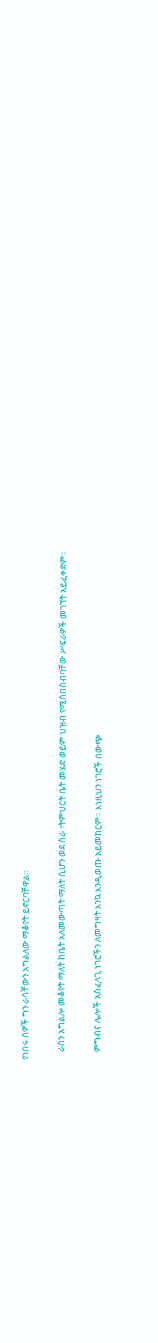የነበሩ ሰዎች ግን ራሳቸውን አግልለው ማቆየት ይኖርባቸዋል።

    ራስን አግልሎ መቆየት ማለት ከቤት አለመውጣት ማለት ሲሆን ወደ ስራ ፣ትምህርት ቤት መሄድ ወይም ህዝብ የሚሰበሰብባቸው ሥፍራዎች መገኘት አይፈቀድም።

    ምግብና ሌሎች አስፈላጊ ነገሮችን ለመግዛት እንኳ እንዲወጡ አይመከርም። እነዚህን ነገሮች በውጭ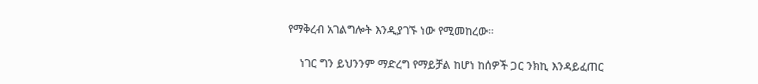የማቅረብ አገልግሎት እንዲያገኙ ነው የሚመከረው።

    ነገር ግን ይህንንም ማድረግ የማይቻል ከሆነ ከሰዎች ጋር ንክኪ እንዳይፈጠር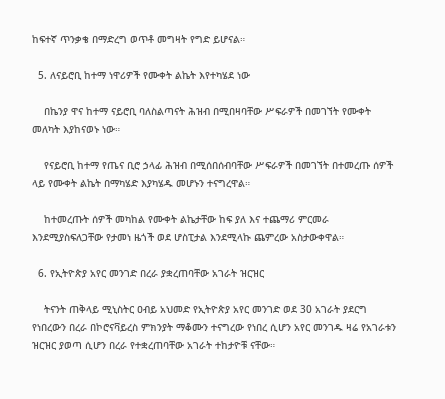ከፍተኛ ጥንቃቄ በማድረግ ወጥቶ መግዛት የግድ ይሆናል።

  5. ለናይሮቢ ከተማ ነዋሪዎች የሙቀት ልኬት እየተካሄደ ነው

    በኬንያ ዋና ከተማ ናይሮቢ ባለስልጣናት ሕዝብ በሚበዛባቸው ሥፍራዎች በመገኘት የሙቀት መለካት እያከናወኑ ነው።

    የናይሮቢ ከተማ የጤና ቢሮ ኃላፊ ሕዝብ በሚሰበሰብባቸው ሥፍራዎች በመገኘት በተመረጡ ሰዎች ላይ የሙቀት ልኬት በማካሄድ እያካሄዱ መሆኑን ተናግረዋል።

    ከተመረጡት ሰዎች መካከል የሙቀት ልኬታቸው ከፍ ያለ እና ተጨማሪ ምርመራ እንደሚያስፍለጋቸው የታመነ ዜጎች ወደ ሆስፒታል እንደሚላኩ ጨምረው አስታውቀዋል።

  6. የኢትዮጵያ አየር መንገድ በረራ ያቋረጠባቸው አገራት ዝርዝር

    ትናንት ጠቅላይ ሚኒስትር ዐብይ አህመድ የኢትዮጵያ አየር መንገድ ወደ 30 አገራት ያደርግ የነበረውን በረራ በኮሮናቫይረስ ምክንያት ማቆሙን ተናግረው የነበረ ሲሆን አየር መንገዱ ዛሬ የአገራቱን ዝርዝር ያወጣ ሲሆን በረራ የተቋረጠባቸው አገራት ተከታዮቹ ናቸው።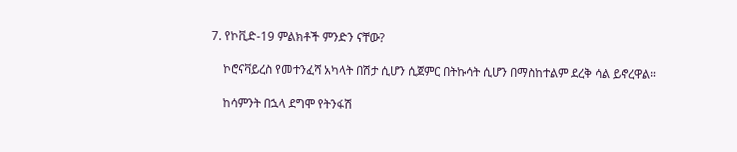7. የኮቪድ-19 ምልክቶች ምንድን ናቸው?

    ኮሮናቫይረስ የመተንፈሻ አካላት በሽታ ሲሆን ሲጀምር በትኩሳት ሲሆን በማስከተልም ደረቅ ሳል ይኖረዋል።

    ከሳምንት በኋላ ደግሞ የትንፋሽ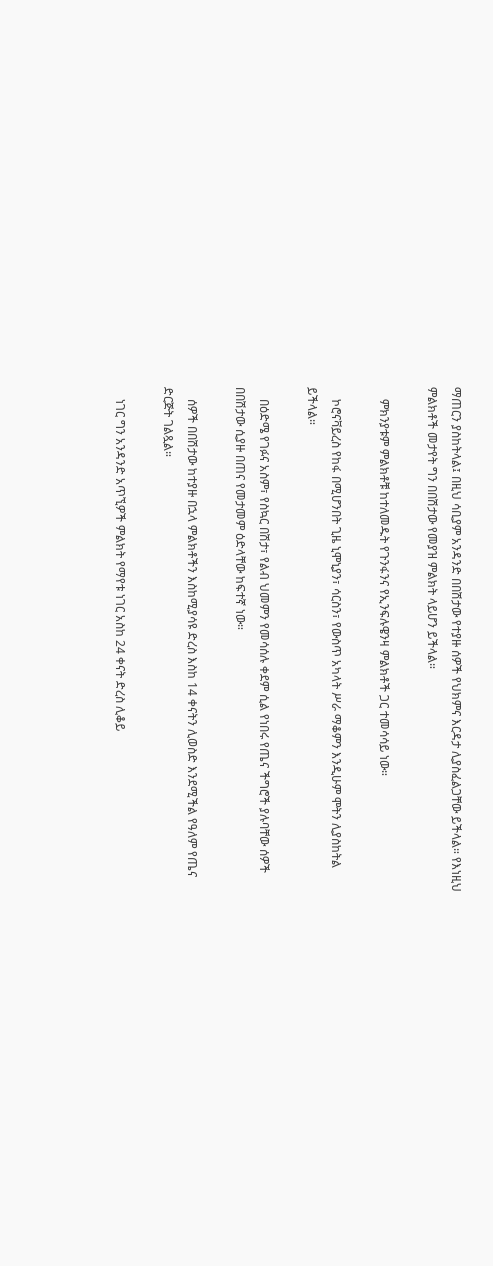ማጠርን ያስከትላል፤ በዚህ ሳቢያም አንዳንድ በበሽታው የተያዙ ሰዎች የህክምና እርዳታ ሊያስፈልጋቸው ይችላል። የእነዚህ ምልክቶች መታየት ግን በበሽታው የመያዝ ምልክት ላይሆን ይችላል።

    ምክንያቱም ምልክቶቹ ከተለመዱት የጉንፋንና የኢንፍሉዌንዛ ምልክቶች ጋር ተመሳሳይ ነው።

    ኮሮናቫይረስ የከፋ በሚሆንበት ጊዜ ኒሞኒያን፣ ሳርስን፣ የውስጥ አካላት ሥራ ማቆምን እንዲሁም ሞትን ሊያስከትል ይችላል።

    በዕድሜ የገፉና አስም፣ የስኳር በሽታ፣ የልብ ህመምን የመሳሰሉ ቀደም ሲል የነበሩ የጤና ችግሮች ያሉባቸው ሰዎች በበሽታው ሲያዙ በጠና የመታመም ዕድላቸው ከፍተኛ ነው።

    ሰዎች በበሽታው ከተያዙ በኋላ ምልክቶችን እስከሚያሳዩ ድረስ እስከ 14 ቀናትን ሊወስድ እንደሚችል የዓለም የጤና ድርጅት ገልጿል።

    ነገር ግን አንዳንድ አጥኚዎች ምልክት የማየቱ ነገር አስከ 24 ቀናት ድረስ ሊቆይ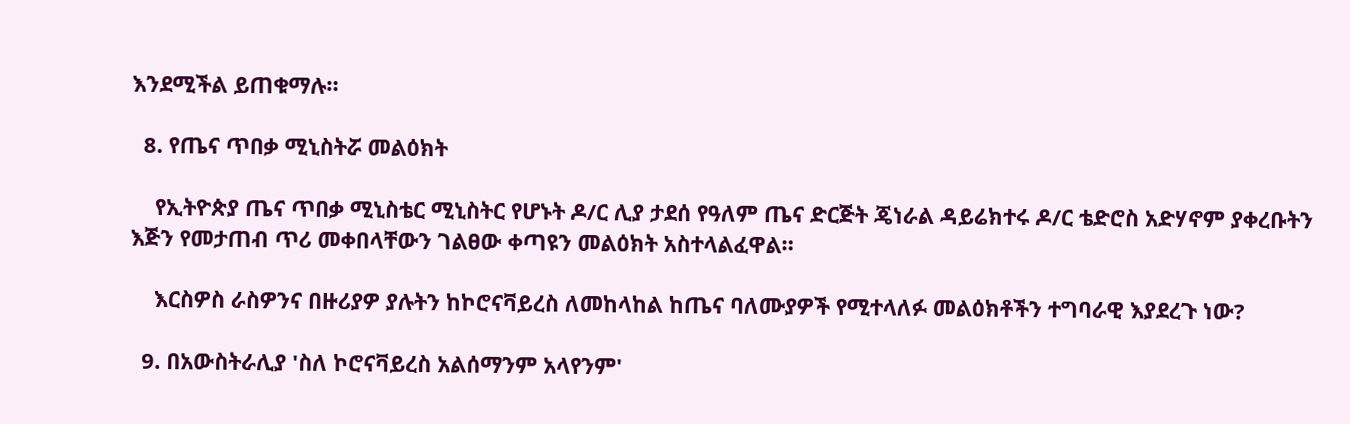እንደሚችል ይጠቁማሉ።

  8. የጤና ጥበቃ ሚኒስትሯ መልዕክት

    የኢትዮጵያ ጤና ጥበቃ ሚኒስቴር ሚኒስትር የሆኑት ዶ/ር ሊያ ታደሰ የዓለም ጤና ድርጅት ጄነራል ዳይሬክተሩ ዶ/ር ቴድሮስ አድሃኖም ያቀረቡትን እጅን የመታጠብ ጥሪ መቀበላቸውን ገልፀው ቀጣዩን መልዕክት አስተላልፈዋል።

    እርስዎስ ራስዎንና በዙሪያዎ ያሉትን ከኮሮናቫይረስ ለመከላከል ከጤና ባለሙያዎች የሚተላለፉ መልዕክቶችን ተግባራዊ እያደረጉ ነው?

  9. በአውስትራሊያ 'ስለ ኮሮናቫይረስ አልሰማንም አላየንም'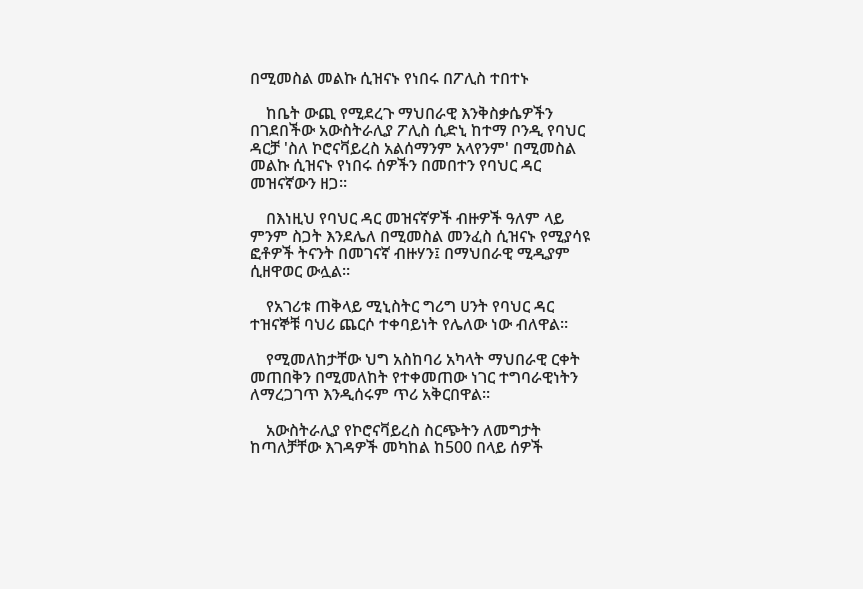በሚመስል መልኩ ሲዝናኑ የነበሩ በፖሊስ ተበተኑ

    ከቤት ውጪ የሚደረጉ ማህበራዊ እንቅስቃሴዎችን በገደበችው አውስትራሊያ ፖሊስ ሲድኒ ከተማ ቦንዲ የባህር ዳርቻ 'ስለ ኮሮናቫይረስ አልሰማንም አላየንም' በሚመስል መልኩ ሲዝናኑ የነበሩ ሰዎችን በመበተን የባህር ዳር መዝናኛውን ዘጋ።

    በእነዚህ የባህር ዳር መዝናኛዎች ብዙዎች ዓለም ላይ ምንም ስጋት እንደሌለ በሚመስል መንፈስ ሲዝናኑ የሚያሳዩ ፎቶዎች ትናንት በመገናኛ ብዙሃን፤ በማህበራዊ ሚዲያም ሲዘዋወር ውሏል።

    የአገሪቱ ጠቅላይ ሚኒስትር ግሪግ ሀንት የባህር ዳር ተዝናኞቹ ባህሪ ጨርሶ ተቀባይነት የሌለው ነው ብለዋል።

    የሚመለከታቸው ህግ አስከባሪ አካላት ማህበራዊ ርቀት መጠበቅን በሚመለከት የተቀመጠው ነገር ተግባራዊነትን ለማረጋገጥ እንዲሰሩም ጥሪ አቅርበዋል።

    አውስትራሊያ የኮሮናቫይረስ ስርጭትን ለመግታት ከጣለቻቸው እገዳዎች መካከል ከ500 በላይ ሰዎች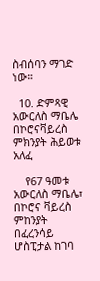ስብሰባን ማገድ ነው።

  10. ድምጻዊ አውርለስ ማቤሌ በኮሮናቫይረስ ምክንያት ሕይወቱ አለፈ

    የ67 ዓመቱ አውርለስ ማቤሌ፣ በኮሮና ቫይረስ ምከንያት በፈረንሳይ ሆስፒታል ከገባ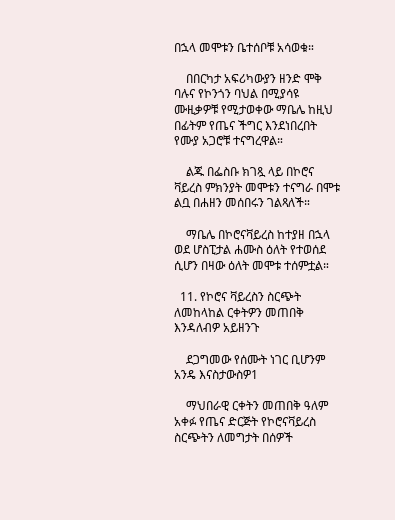በኋላ መሞቱን ቤተሰቦቹ አሳወቁ።

    በበርካታ አፍሪካውያን ዘንድ ሞቅ ባሉና የኮንጎን ባህል በሚያሳዩ ሙዚቃዎቹ የሚታወቀው ማቤሌ ከዚህ በፊትም የጤና ችግር እንደነበረበት የሙያ አጋሮቹ ተናግረዋል።

    ልጁ በፌስቡ ክገጿ ላይ በኮሮና ቫይረስ ምክንያት መሞቱን ተናግራ በሞቱ ልቧ በሐዘን መሰበሩን ገልጻለች።

    ማቤሌ በኮሮናቫይረስ ከተያዘ በኋላ ወደ ሆስፒታል ሐሙስ ዕለት የተወሰደ ሲሆን በዛው ዕለት መሞቱ ተሰምቷል።

  11. የኮሮና ቫይረስን ስርጭት ለመከላከል ርቀትዎን መጠበቅ እንዳለብዎ አይዘንጉ

    ደጋግመው የሰሙት ነገር ቢሆንም አንዴ እናስታውስዎ1

    ማህበራዊ ርቀትን መጠበቅ ዓለም አቀፉ የጤና ድርጅት የኮሮናቫይረስ ስርጭትን ለመግታት በሰዎች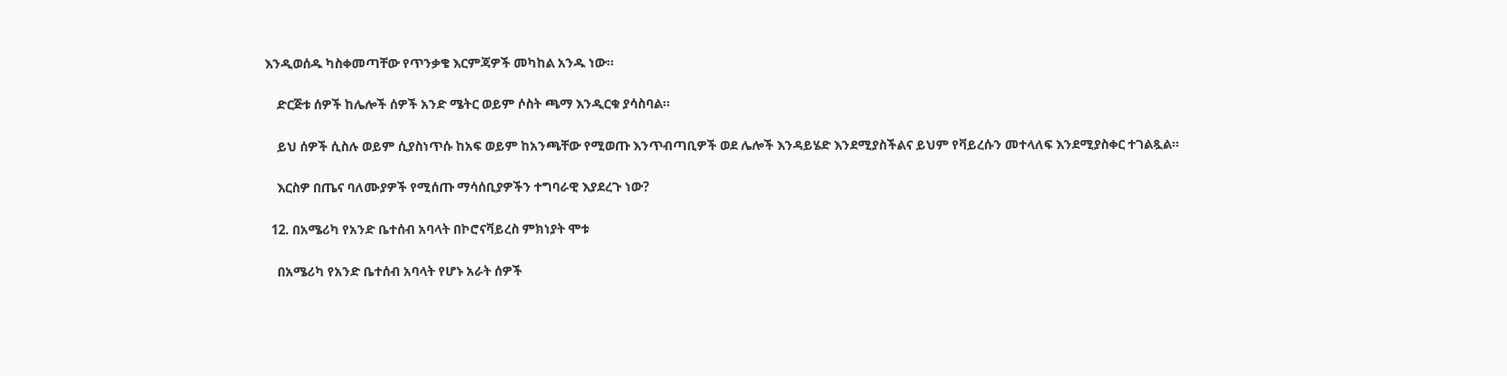እንዲወሰዱ ካስቀመጣቸው የጥንቃቄ እርምጃዎች መካከል አንዱ ነው።

    ድርጅቱ ሰዎች ከሌሎች ሰዎች አንድ ሜትር ወይም ሶስት ጫማ እንዲርቁ ያሳስባል።

    ይህ ሰዎች ሲስሉ ወይም ሲያስነጥሱ ከአፍ ወይም ከአንጫቸው የሚወጡ እንጥብጣቢዎች ወደ ሌሎች እንዳይሄድ እንደሚያስችልና ይህም የቫይረሱን መተላለፍ እንደሚያስቀር ተገልጿል።

    እርስዎ በጤና ባለሙያዎች የሚሰጡ ማሳሰቢያዎችን ተግባራዊ እያደረጉ ነው?

  12. በአሜሪካ የአንድ ቤተሰብ አባላት በኮሮናቫይረስ ምክነያት ሞቱ

    በአሜሪካ የአንድ ቤተሰብ አባላት የሆኑ አራት ሰዎች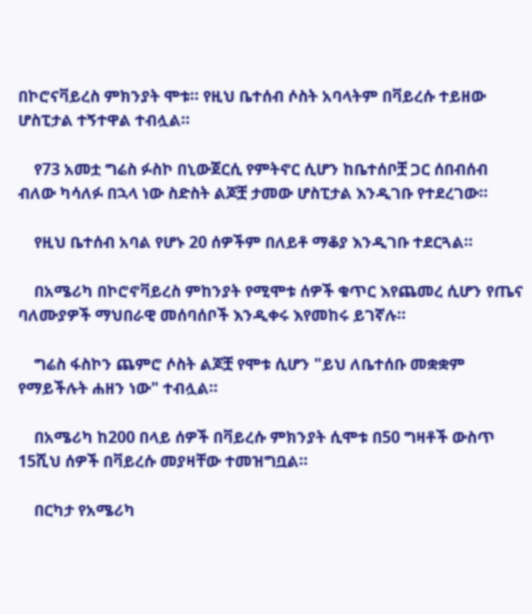በኮሮናቫይረስ ምክንያት ሞቱ። የዚህ ቤተሰብ ሶስት አባላትም በቫይረሱ ተይዘው ሆስፒታል ተኝተዋል ተብሏል።

    የ73 አመቷ ግሬስ ፉስኮ በኒውጀርሲ የምትኖር ሲሆን ከቤተሰቦቿ ጋር ሰበብሰብ ብለው ካሳለፉ በኋላ ነው ስድስት ልጆቿ ታመው ሆስፒታል እንዲገቡ የተደረገው።

    የዚህ ቤተሰብ አባል የሆኑ 20 ሰዎችም በለይቶ ማቆያ እንዲገቡ ተደርጓል።

    በአሜሪካ በኮሮኖቫይረስ ምከንያት የሚሞቱ ሰዎች ቁጥር እየጨመረ ሲሆን የጤና ባለሙያዎች ማህበራዊ መሰባሰቦች እንዲቀሩ እየመከሩ ይገኛሉ።

    ግሬስ ፋስኮን ጨምሮ ሶስት ልጆቿ የሞቱ ሲሆን "ይህ ለቤተሰቡ መቋቋም የማይችሉት ሐዘን ነው" ተብሏል።

    በአሜሪካ ከ200 በላይ ሰዎች በቫይረሱ ምክንያት ሲሞቱ በ50 ግዛቶች ውስጥ 15ሺህ ሰዎች በቫይረሱ መያዛቸው ተመዝግቧል።

    በርካታ የአሜሪካ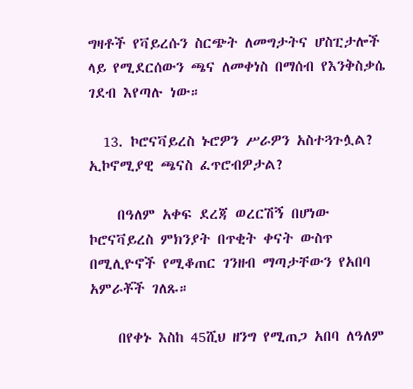ግዛቶች የቫይረሱን ስርጭት ለመግታትና ሆስፒታሎች ላይ የሚደርሰውን ጫና ለመቀነስ በማሰብ የእንቅስቃሴ ገደብ እየጣሉ ነው።

  13. ኮሮናቫይረስ ኑሮዎን ሥራዎን አስተጓጉሏል? ኢኮኖሚያዊ ጫናስ ፈጥሮብዎታል?

    በዓለም አቀፍ ደረጃ ወረርሽኝ በሆነው ኮሮናቫይረስ ምክንያት በጥቂት ቀናት ውስጥ በሚሊዮኖች የሚቆጠር ገንዘብ ማጣታቸውን የአበባ አምራቾች ገለጹ።

    በየቀኑ እስከ 45ሺህ ዘንግ የሚጠጋ አበባ ለዓለም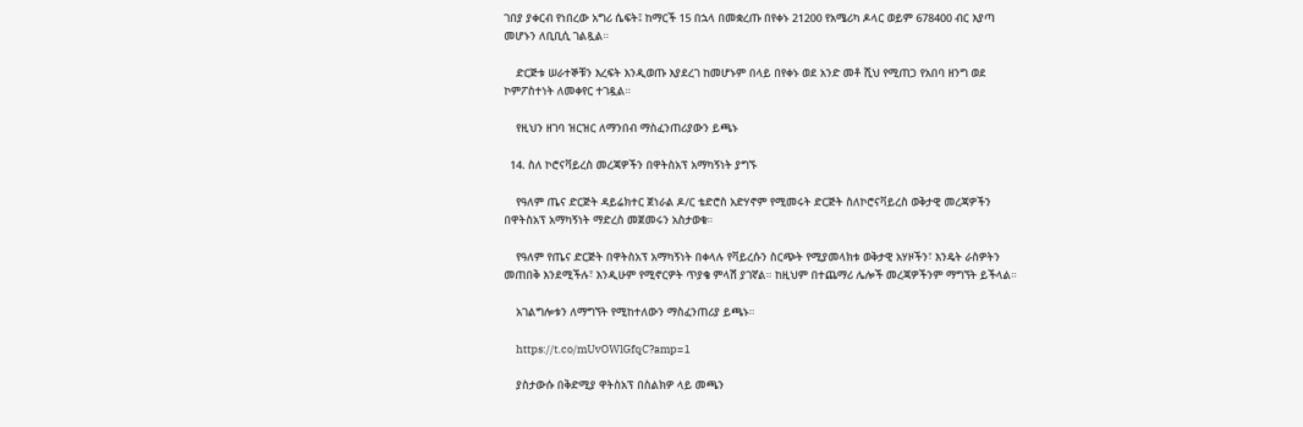ገበያ ያቀርብ የነበረው አግሪ ሴፍት፤ ከማርች 15 በኋላ በመቋረጡ በየቀኑ 21200 የአሜሪካ ዶላር ወይም 678400 ብር እያጣ መሆኑን ለቢቢሲ ገልጿል።

    ድርጅቱ ሠራተኞቹን እረፍት እንዲወጡ እያደረገ ከመሆኑም በላይ በየቀኑ ወደ አንድ መቶ ሺህ የሚጠጋ የአበባ ዘንግ ወደ ኮምፖስተነት ለመቀየር ተገዷል።

    የዚህን ዘገባ ዝርዝር ለማንበብ ማስፈንጠሪያውን ይጫኑ

  14. ስለ ኮሮናቫይረስ መረጃዎችን በዋትስአፕ አማካኝነት ያግኙ

    የዓለም ጤና ድርጅት ዳይሬክተር ጀነራል ዶ/ር ቴድሮስ አድሃኖም የሚመሩት ድርጅት ስለኮሮናቫይረስ ወቅታዊ መረጃዎችን በዋትስአፕ አማካኝነት ማድረስ መጀመሩን አስታወቁ።

    የዓለም የጤና ድርጅት በዋትስአፕ አማካኝነት በቀላሉ የቫይረሱን ስርጭት የሚያመላክቱ ወቅታዊ አሃዞችን፣ እንዴት ራስዎትን መጠበቅ እንደሚችሉ፣ እንዲሁም የሚኖርዎት ጥያቄ ምላሽ ያገኛል። ከዚህም በተጨማሪ ሌሎች መረጃዎችንም ማግኘት ይችላል።

    አገልግሎቱን ለማግኘት የሚከተለውን ማስፈንጠሪያ ይጫኑ።

    https://t.co/mUvOWlGfqC?amp=1

    ያስታውሱ በቅድሚያ ዋትስአፕ በስልክዎ ላይ መጫን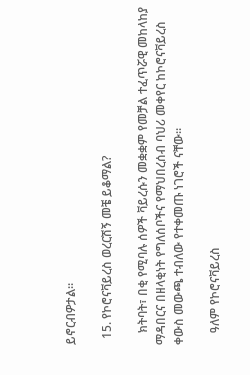ይኖርብዎታል።

  15. የኮሮናቫይረስ ወረርሽኝ መቼ ይቆማል?

    ክትባት፣ በቂ የሚባሉ ሰዎች ቫይረሱን መቋቋም የመቻል ተፈጥሯዊ መከላከያ ማዳበርና በዘላቂነት የግለሰቦችና የማህበረሰብ ባህሪ መቀየር ከኮሮናቫይረስ ቀውስ መውጫ ተብለው የተቀመጡ ነገሮች ናቸው።

    ዓለም የኮሮናቫይረስ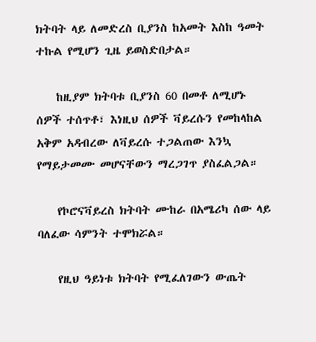ክትባት ላይ ለመድረስ ቢያንስ ከአመት እስከ ዓመት ተኩል የሚሆን ጊዜ ይወስድበታል።

    ከዚያም ክትባቱ ቢያንስ 60 በመቶ ለሚሆኑ ሰዎች ተሰጥቶ፣ እነዚህ ሰዎች ቫይረሱን የመከላከል አቅም አዳብረው ለቫይረሱ ተጋልጠው እንኳ የማይታመሙ መሆናቸውን ማረጋገጥ ያስፈልጋል።

    የኮሮናቫይረስ ክትባት ሙከራ በአሜሪካ ሰው ላይ ባለፈው ሳምንት ተሞክሯል።

    የዚህ ዓይነቱ ክትባት የሚፈለገውን ውጤት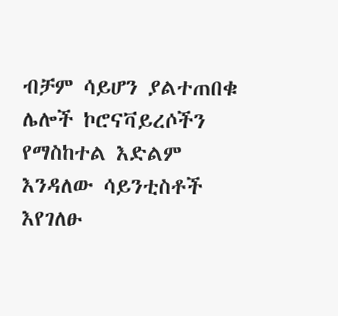ብቻም ሳይሆን ያልተጠበቁ ሌሎች ኮሮናቫይረሶችን የማስከተል እድልም እንዳለው ሳይንቲስቶች እየገለፁ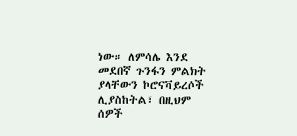ነው። ለምሳሌ እንደ መደበኛ ጉንፋን ምልክት ያላቸውን ኮሮናቫይረሶች ሊያስከትል፣ በዚህም ሰዎች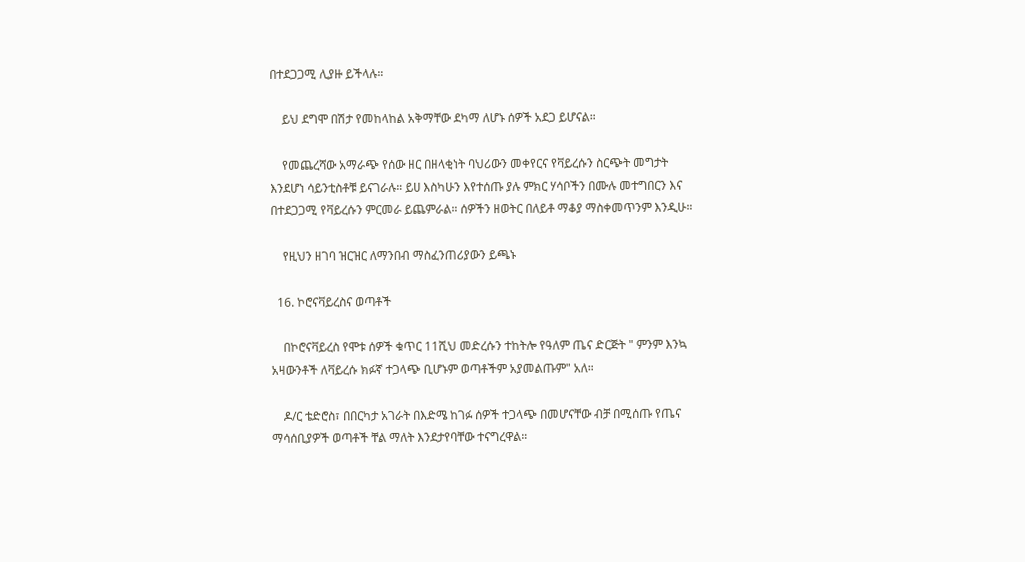በተደጋጋሚ ሊያዙ ይችላሉ።

    ይህ ደግሞ በሽታ የመከላከል አቅማቸው ደካማ ለሆኑ ሰዎች አደጋ ይሆናል።

    የመጨረሻው አማራጭ የሰው ዘር በዘላቂነት ባህሪውን መቀየርና የቫይረሱን ስርጭት መግታት እንደሆነ ሳይንቲስቶቹ ይናገራሉ። ይሀ እስካሁን እየተሰጡ ያሉ ምክር ሃሳቦችን በሙሉ መተግበርን እና በተደጋጋሚ የቫይረሱን ምርመራ ይጨምራል። ሰዎችን ዘወትር በለይቶ ማቆያ ማስቀመጥንም እንዲሁ።

    የዚህን ዘገባ ዝርዝር ለማንበብ ማስፈንጠሪያውን ይጫኑ

  16. ኮሮናቫይረስና ወጣቶች

    በኮሮናቫይረስ የሞቱ ሰዎች ቁጥር 11ሺህ መድረሱን ተከትሎ የዓለም ጤና ድርጅት " ምንም እንኳ አዛውንቶች ለቫይረሱ ክፉኛ ተጋላጭ ቢሆኑም ወጣቶችም አያመልጡም" አለ።

    ዶ/ር ቴድሮስ፣ በበርካታ አገራት በእድሜ ከገፉ ሰዎች ተጋላጭ በመሆናቸው ብቻ በሚሰጡ የጤና ማሳሰቢያዎች ወጣቶች ቸል ማለት እንደታየባቸው ተናግረዋል።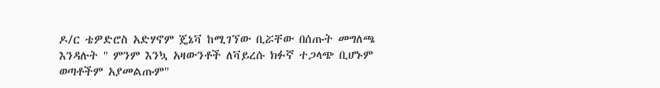ዶ/ር ቴዎድሮስ አድሃኖም ጄኔቫ ከሚገኘው ቢሯቸው በሰጡት መግለጫ እንዳሉት " ምንም እንኳ አዛውንቶች ለቫይረሱ ክፉኛ ተጋላጭ ቢሆኑም ወጣቶችም አያመልጡም"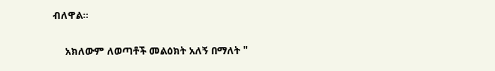ብለዋል።

    አክለውም ለወጣቶች መልዕክት አለኝ በማለት "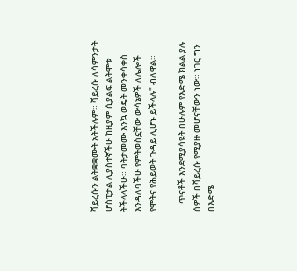ቫይረሱን ልትቋቋሙት አትችሉም። ቫይረሱ ለሳምንታት ሆስፒታል ሊያስተኛችሁ ከዚያም ሲያልፍ ልትሞቱ ትችላላችሁ። ባትታመሙ እንኳ ወዴት መንቀሳቀስ እንዳለባችሁ የምትወስኗቸው ውሳኔዎች ለሌሎች የሞትና የሕይወት ጉዳይ ሊሆኑ ይችላሉ" ብለዋል።

    ጥናቶች እንደሚያሳዩት በሁሉም የእድሜ ክልል ያሉ ሰዎች በቫይረሱ የሚያዙ መሆናቸውን ነው። ነገር ግን በእድሜ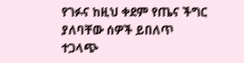የገፉና ከዚህ ቀደም የጤና ችግር ያለባቸው ሰዎች ይበለጥ ተጋላጭ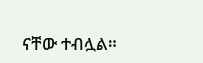ናቸው ተብሏል።